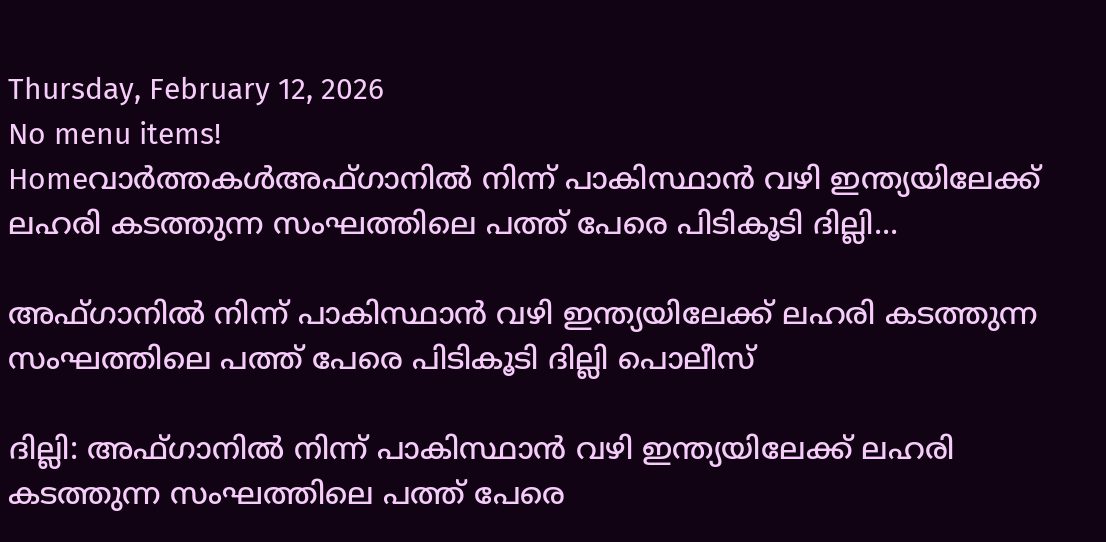Thursday, February 12, 2026
No menu items!
Homeവാർത്തകൾഅഫ്ഗാനിൽ നിന്ന് പാകിസ്ഥാൻ വഴി ഇന്ത്യയിലേക്ക് ലഹരി കടത്തുന്ന സംഘത്തിലെ പത്ത് പേരെ പിടികൂടി ദില്ലി...

അഫ്ഗാനിൽ നിന്ന് പാകിസ്ഥാൻ വഴി ഇന്ത്യയിലേക്ക് ലഹരി കടത്തുന്ന സംഘത്തിലെ പത്ത് പേരെ പിടികൂടി ദില്ലി പൊലീസ്

ദില്ലി: അഫ്ഗാനിൽ നിന്ന് പാകിസ്ഥാൻ വഴി ഇന്ത്യയിലേക്ക് ലഹരി കടത്തുന്ന സംഘത്തിലെ പത്ത് പേരെ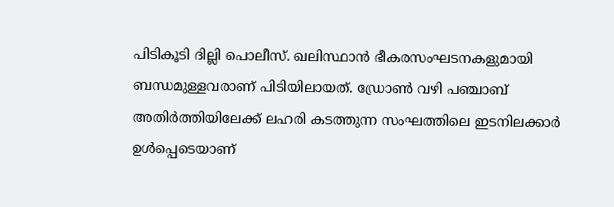പിടികൂടി ദില്ലി പൊലീസ്. ഖലിസ്ഥാൻ ഭീകരസംഘടനകളുമായി ബന്ധമുള്ളവരാണ് പിടിയിലായത്. ഡ്രോൺ വഴി പഞ്ചാബ് അതിർത്തിയിലേക്ക് ലഹരി കടത്തുന്ന സംഘത്തിലെ ഇടനിലക്കാർ ഉൾപ്പെടെയാണ്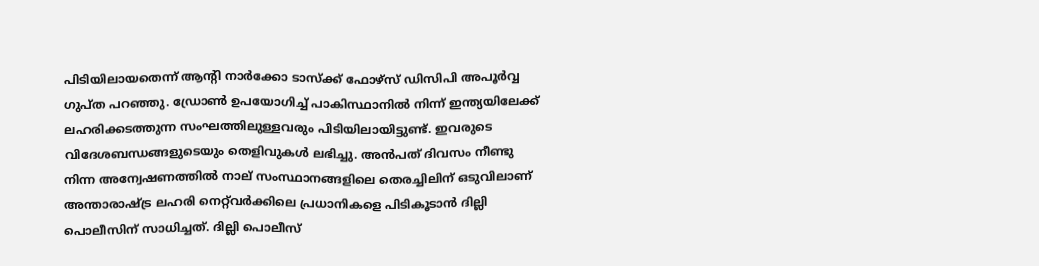പിടിയിലായതെന്ന് ആന്‍റി നാർക്കോ ടാസ്ക്ക് ഫോഴ്സ് ഡിസിപി അപൂർവ്വ ഗുപ്ത പറഞ്ഞു. ഡ്രോൺ ഉപയോഗിച്ച് പാകിസ്ഥാനിൽ നിന്ന് ഇന്ത്യയിലേക്ക് ലഹരിക്കടത്തുന്ന സംഘത്തിലുള്ളവരും പിടിയിലായിട്ടുണ്ട്. ഇവരുടെ വിദേശബന്ധങ്ങളുടെയും തെളിവുകൾ ലഭിച്ചു. അൻപത് ദിവസം നീണ്ടു നിന്ന അന്വേഷണത്തില്‍ നാല് സംസ്ഥാനങ്ങളിലെ തെരച്ചിലിന് ഒടുവിലാണ് അന്താരാഷ്ട്ര ലഹരി നെറ്റ്‍വര്‍ക്കിലെ പ്രധാനികളെ പിടികൂടാൻ ദില്ലി പൊലീസിന് സാധിച്ചത്. ദില്ലി പൊലീസ്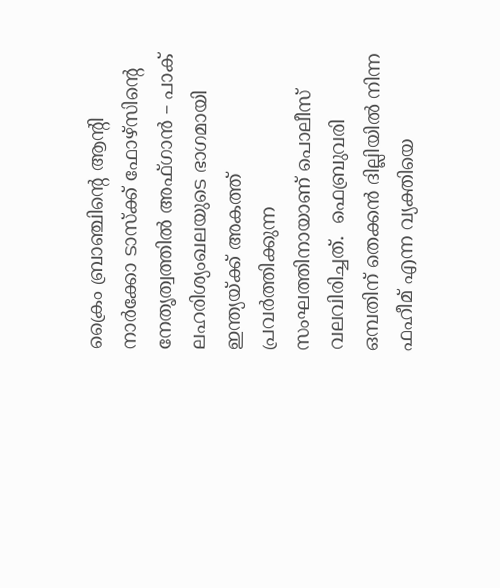ക്രൈം ബ്രാഞ്ചിന്‍റെ ആന്‍റി നാർക്കോ ടാസ്ക്ക് ഫോഴ്സിന്‍റെ നേതൃത്വത്തിൽ അഫ്ഗാൻ – പാക് ലഹരിശ്യംഖലയുടെ ഭാഗമായി ഇന്ത്യയ്ക്ക് അകത്ത് പ്രവർത്തിക്കുന്ന സംഘത്തിനായാണ് പൊലീസ് വലവിരിച്ചത്.  ഫെബ്രുവരി ഒമ്പതിന് തെക്കൻ ദില്ലിയിൽ നിന്ന ഫഹീമ് എന്ന വ്യക്തിയെ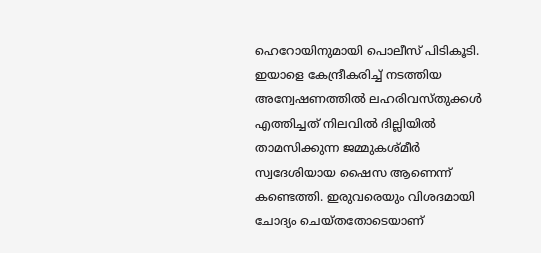ഹെറോയിനുമായി പൊലീസ് പിടികൂടി. ഇയാളെ കേന്ദ്രീകരിച്ച് നടത്തിയ അന്വേഷണത്തിൽ ലഹരിവസ്തുക്കൾ എത്തിച്ചത് നിലവിൽ ദില്ലിയിൽ താമസിക്കുന്ന ജമ്മുകശ്മീർ സ്വദേശിയായ ഷൈസ ആണെന്ന് കണ്ടെത്തി. ഇരുവരെയും വിശദമായി ചോദ്യം ചെയ്തതോടെയാണ്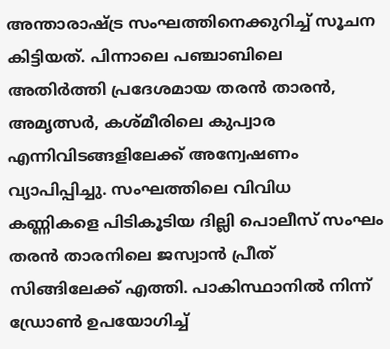അന്താരാഷ്ട്ര സംഘത്തിനെക്കുറിച്ച് സൂചന കിട്ടിയത്. പിന്നാലെ പഞ്ചാബിലെ അതിർത്തി പ്രദേശമായ തരൻ താരൻ, അമൃത്സർ, കശ്മീരിലെ കുപ്വാര എന്നിവിടങ്ങളിലേക്ക് അന്വേഷണം വ്യാപിപ്പിച്ചു. സംഘത്തിലെ വിവിധ കണ്ണികളെ പിടികൂടിയ ദില്ലി പൊലീസ് സംഘം തരൻ താരനിലെ ജസ്വാൻ പ്രീത് സിങ്ങിലേക്ക് എത്തി. പാകിസ്ഥാനിൽ നിന്ന് ഡ്രോൺ ഉപയോഗിച്ച്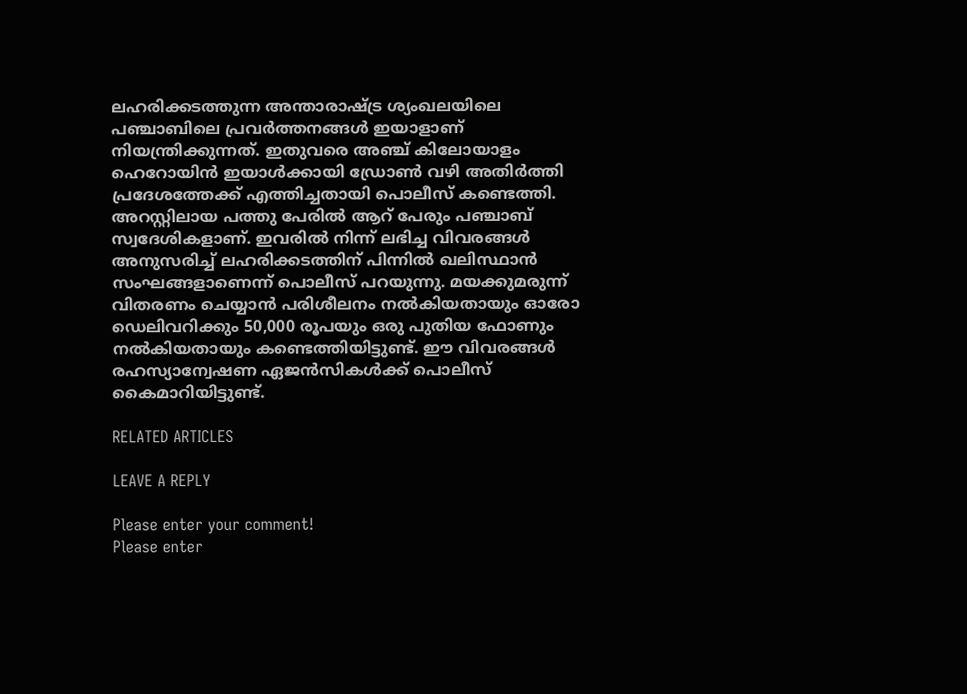ലഹരിക്കടത്തുന്ന അന്താരാഷ്ട്ര ശ്യംഖലയിലെ പഞ്ചാബിലെ പ്രവർത്തനങ്ങൾ ഇയാളാണ് നിയന്ത്രിക്കുന്നത്. ഇതുവരെ അഞ്ച് കിലോയാളം ഹെറോയിൻ ഇയാൾക്കായി ഡ്രോൺ വഴി അതിർത്തി പ്രദേശത്തേക്ക് എത്തിച്ചതായി പൊലീസ് കണ്ടെത്തി. അറസ്റ്റിലായ പത്തു പേരിൽ ആറ് പേരും പഞ്ചാബ് സ്വദേശികളാണ്. ഇവരിൽ നിന്ന് ലഭിച്ച വിവരങ്ങൾ അനുസരിച്ച് ലഹരിക്കടത്തിന് പിന്നിൽ ഖലിസ്ഥാൻ സംഘങ്ങളാണെന്ന് പൊലീസ് പറയുന്നു. മയക്കുമരുന്ന് വിതരണം ചെയ്യാൻ പരിശീലനം നൽകിയതായും ഓരോ ഡെലിവറിക്കും 50,000 രൂപയും ഒരു പുതിയ ഫോണും നൽകിയതായും കണ്ടെത്തിയിട്ടുണ്ട്. ഈ വിവരങ്ങൾ രഹസ്യാന്വേഷണ ഏജൻസികൾക്ക് പൊലീസ് കൈമാറിയിട്ടുണ്ട്.

RELATED ARTICLES

LEAVE A REPLY

Please enter your comment!
Please enter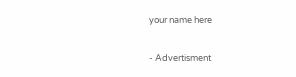your name here

- Advertisment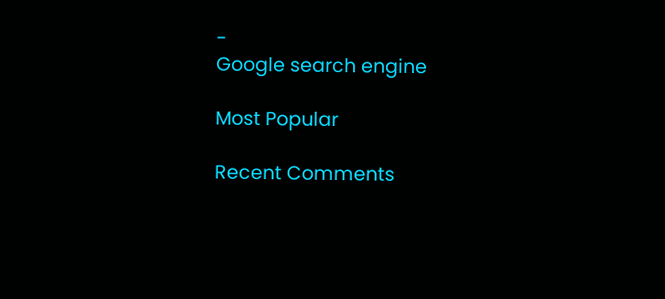-
Google search engine

Most Popular

Recent Comments